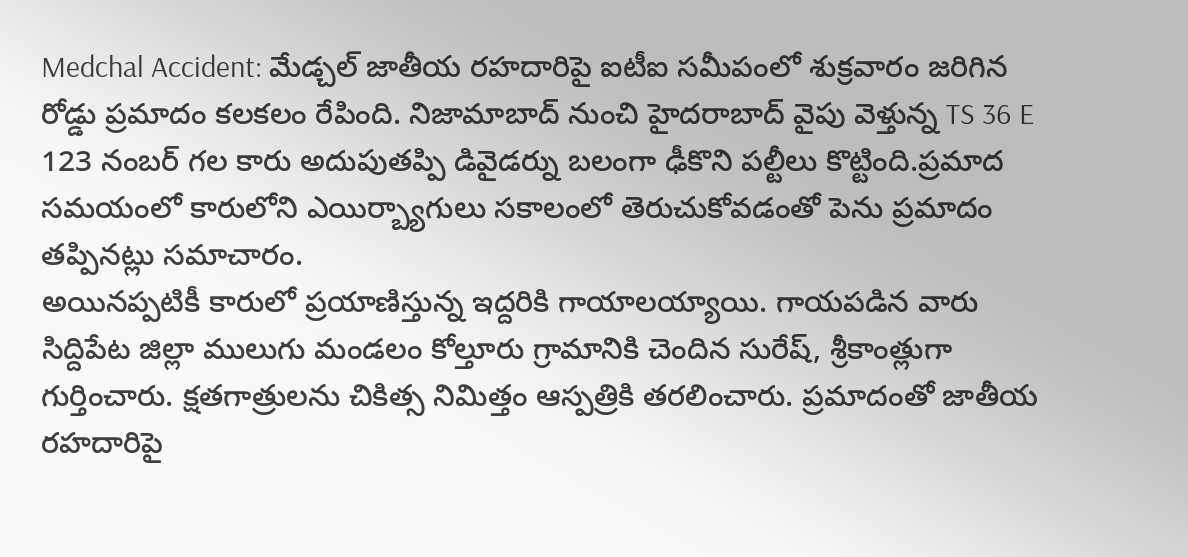Medchal Accident: మేడ్చల్ జాతీయ రహదారిపై ఐటీఐ సమీపంలో శుక్రవారం జరిగిన రోడ్డు ప్రమాదం కలకలం రేపింది. నిజామాబాద్ నుంచి హైదరాబాద్ వైపు వెళ్తున్న TS 36 E 123 నంబర్ గల కారు అదుపుతప్పి డివైడర్ను బలంగా ఢీకొని పల్టీలు కొట్టింది.ప్రమాద సమయంలో కారులోని ఎయిర్బ్యాగులు సకాలంలో తెరుచుకోవడంతో పెను ప్రమాదం తప్పినట్లు సమాచారం.
అయినప్పటికీ కారులో ప్రయాణిస్తున్న ఇద్దరికి గాయాలయ్యాయి. గాయపడిన వారు సిద్దిపేట జిల్లా ములుగు మండలం కోల్తూరు గ్రామానికి చెందిన సురేష్, శ్రీకాంత్లుగా గుర్తించారు. క్షతగాత్రులను చికిత్స నిమిత్తం ఆస్పత్రికి తరలించారు. ప్రమాదంతో జాతీయ రహదారిపై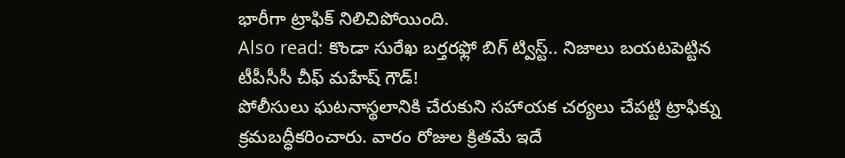భారీగా ట్రాఫిక్ నిలిచిపోయింది.
Also read: కొండా సురేఖ బర్తరఫ్లో బిగ్ ట్విస్ట్.. నిజాలు బయటపెట్టిన టీపీసీసీ చీఫ్ మహేష్ గౌడ్!
పోలీసులు ఘటనాస్థలానికి చేరుకుని సహాయక చర్యలు చేపట్టి ట్రాఫిక్ను క్రమబద్ధీకరించారు. వారం రోజుల క్రితమే ఇదే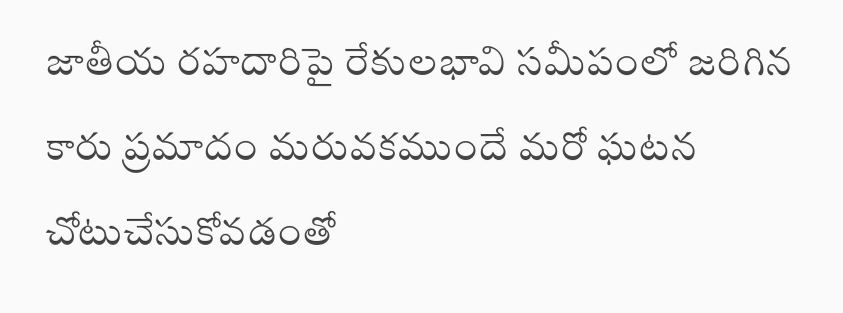జాతీయ రహదారిపై రేకులభావి సమీపంలో జరిగిన కారు ప్రమాదం మరువకముందే మరో ఘటన చోటుచేసుకోవడంతో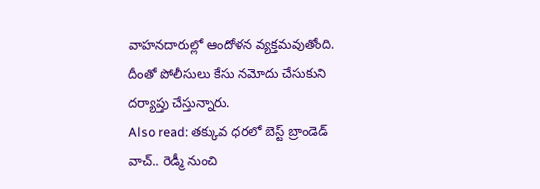వాహనదారుల్లో ఆందోళన వ్యక్తమవుతోంది. దీంతో పోలీసులు కేసు నమోదు చేసుకుని దర్యాప్తు చేస్తున్నారు.
Also read: తక్కువ ధరలో బెస్ట్ బ్రాండెడ్ వాచ్.. రెడ్మీ నుంచి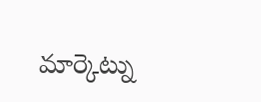మార్కెట్ను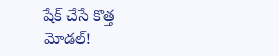షేక్ చేసే కొత్త మోడల్!